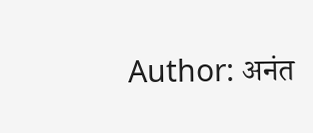Author: अनंत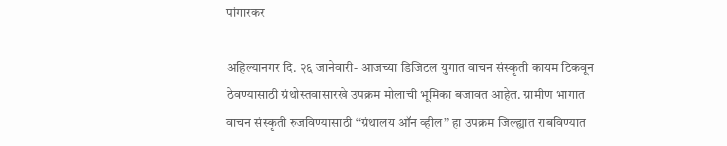पांगारकर

अहिल्यानगर दि. २६ जानेवारी- आजच्या डिजिटल युगात वाचन संस्कृती कायम टिकवून ठेवण्यासाठी ग्रंथोस्तवासारखे उपक्रम मोलाची भूमिका बजावत आहेत. ग्रामीण भागात वाचन संस्कृती रुजविण्यासाठी “ग्रंथालय ऑन व्हील” हा उपक्रम जिल्ह्यात राबविण्यात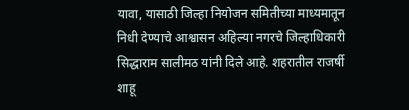यावा, यासाठी जिल्हा नियोजन समितीच्या माध्यमातून निधी देण्याचे आश्वासन अहिल्या नगरचे जिल्हाधिकारी सिद्धाराम सालीमठ यांनी दिले आहे. शहरातील राजर्षी शाहू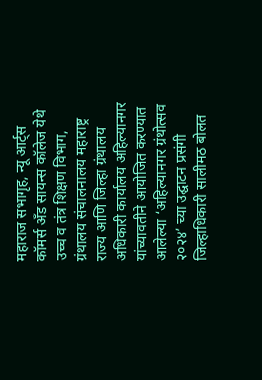महाराज सभागृह, न्यू आर्ट्स कॉमर्स अँड सायन्स कॉलेज येथे उच्च व तंत्र शिक्षण विभाग, ग्रंथालय संचालनालय महाराष्ट्र राज्य आणि जिल्हा ग्रंथालय अधिकारी कार्यालय अहिल्यानगर यांच्यावतीने आयोजित करण्यात आलेल्या ‘अहिल्यानगर ग्रंथोत्सव २०२४’ च्या उद्घाटन प्रसंगी जिल्हाधिकारी सालीमठ बोलत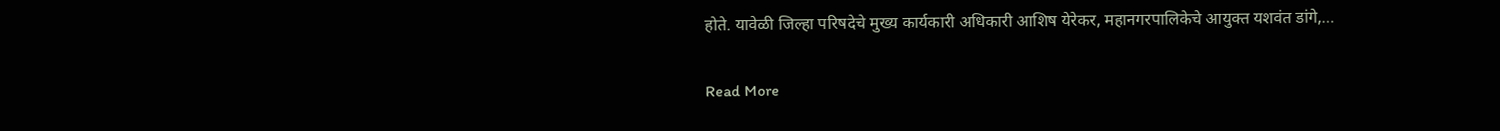होते. यावेळी जिल्हा परिषदेचे मुख्य कार्यकारी अधिकारी आशिष येरेकर, महानगरपालिकेचे आयुक्त यशवंत डांगे,…

Read More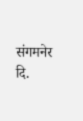संगमनेर दि.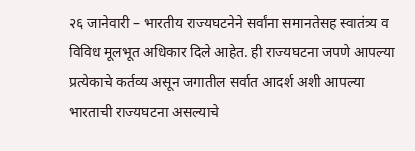२६ जानेवारी – भारतीय राज्यघटनेने सर्वांना समानतेसह स्वातंत्र्य व विविध मूलभूत अधिकार दिले आहेत. ही राज्यघटना जपणे आपल्या प्रत्येकाचे कर्तव्य असून जगातील सर्वात आदर्श अशी आपल्या भारताची राज्यघटना असल्याचे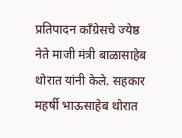प्रतिपादन काँग्रेसचे ज्येष्ठ नेते माजी मंत्री बाळासाहेब थोरात यांनी केले. सहकार महर्षी भाऊसाहेब थोरात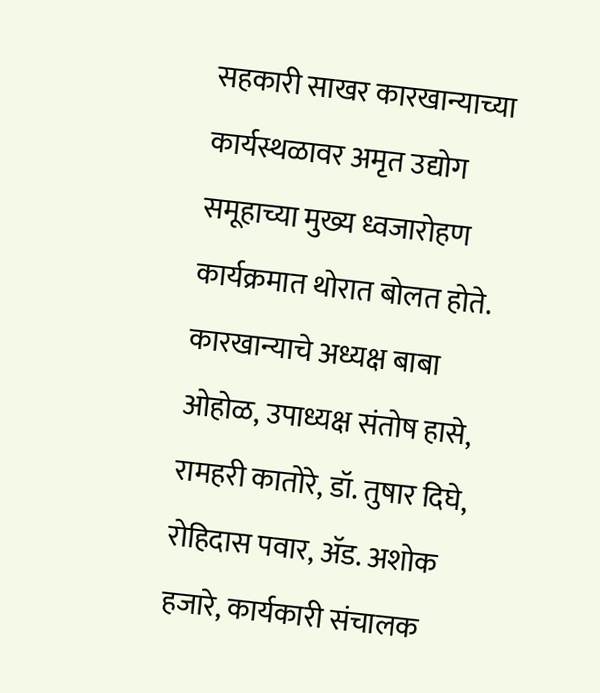सहकारी साखर कारखान्याच्या कार्यस्थळावर अमृत उद्योग समूहाच्या मुख्य ध्वजारोहण कार्यक्रमात थोरात बोलत होते. कारखान्याचे अध्यक्ष बाबा ओहोळ, उपाध्यक्ष संतोष हासे, रामहरी कातोरे, डॉ. तुषार दिघे, रोहिदास पवार, ॲड. अशोक हजारे, कार्यकारी संचालक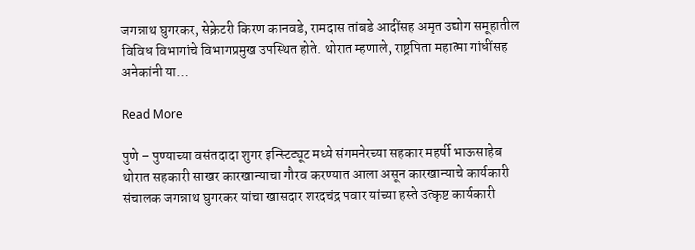जगन्नाथ घुगरकर, सेक्रेटरी किरण कानवडे, रामदास तांबडे आदींसह अमृत उद्योग समूहातील विविध विभागांचे विभागप्रमुख उपस्थित होते. थोरात म्हणाले, राष्ट्रपिता महात्मा गांधींसह अनेकांनी या…

Read More

पुणे – पुण्याच्या वसंतदादा शुगर इन्स्टिट्यूट मध्ये संगमनेरच्या सहकार महर्षी भाऊसाहेब थोरात सहकारी साखर कारखान्याचा गौरव करण्यात आला असून कारखान्याचे कार्यकारी संचालक जगन्नाथ घुगरकर यांचा खासदार शरदचंद्र पवार यांच्या हस्ते उत्कृष्ट कार्यकारी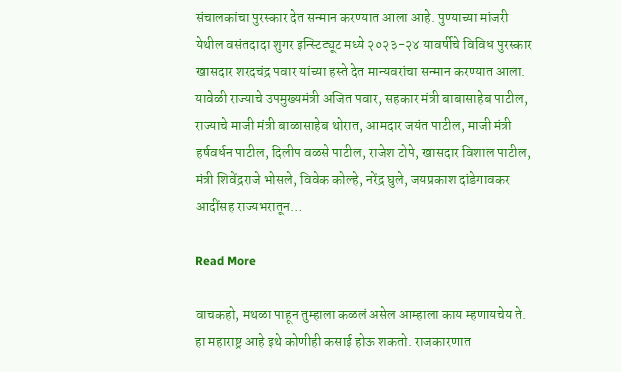संचालकांचा पुरस्कार देत सन्मान करण्यात आला आहे. पुण्याच्या मांजरी येथील वसंतदादा शुगर इन्स्टिट्यूट मध्ये २०२३-२४ यावर्षीचे विविध पुरस्कार खासदार शरदचंद्र पवार यांच्या हस्ते देत मान्यवरांचा सन्मान करण्यात आला. यावेळी राज्याचे उपमुख्यमंत्री अजित पवार, सहकार मंत्री बाबासाहेब पाटील, राज्याचे माजी मंत्री बाळासाहेब थोरात, आमदार जयंत पाटील, माजी मंत्री हर्षवर्धन पाटील, दिलीप वळसे पाटील, राजेश टोपे, खासदार विशाल पाटील, मंत्री शिवेंद्रराजे भोसले, विवेक कोल्हे, नरेंद्र घुले, जयप्रकाश दांडेगावकर आदींसह राज्यभरातून…

Read More

वाचकहो, मथळा पाहून तुम्हाला कळलं असेल आम्हाला काय म्हणायचेय ते. हा महाराष्ट्र आहे इथे कोणीही कसाई होऊ शकतो. राजकारणात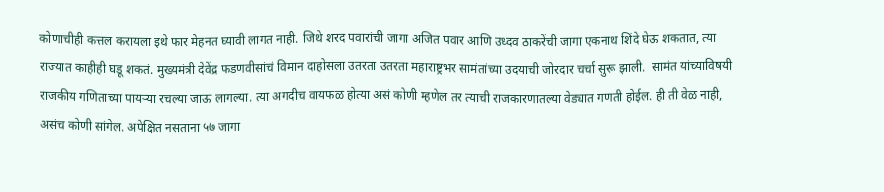कोणाचीही कत्तल करायला इथे फार मेहनत घ्यावी लागत नाही. जिथे शरद पवारांची जागा अजित पवार आणि उध्दव ठाकरेंची जागा एकनाथ शिंदे घेऊ शकतात, त्या राज्यात काहीही घडू शकतं. मुख्यमंत्री देवेंद्र फडणवीसांचं विमान दाहोसला उतरता उतरता महाराष्ट्रभर सामंतांच्या उदयाची जोरदार चर्चा सुरू झाली.  सामंत यांच्याविषयी राजकीय गणिताच्या पायर्‍या रचल्या जाऊ लागल्या. त्या अगदीच वायफळ होत्या असं कोणी म्हणेल तर त्याची राजकारणातल्या वेड्यात गणती होईल. ही ती वेळ नाही, असंच कोणी सांगेल. अपेक्षित नसताना ५७ जागा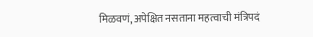मिळवणं, अपेक्षित नसताना महत्वाची मंत्रिपदं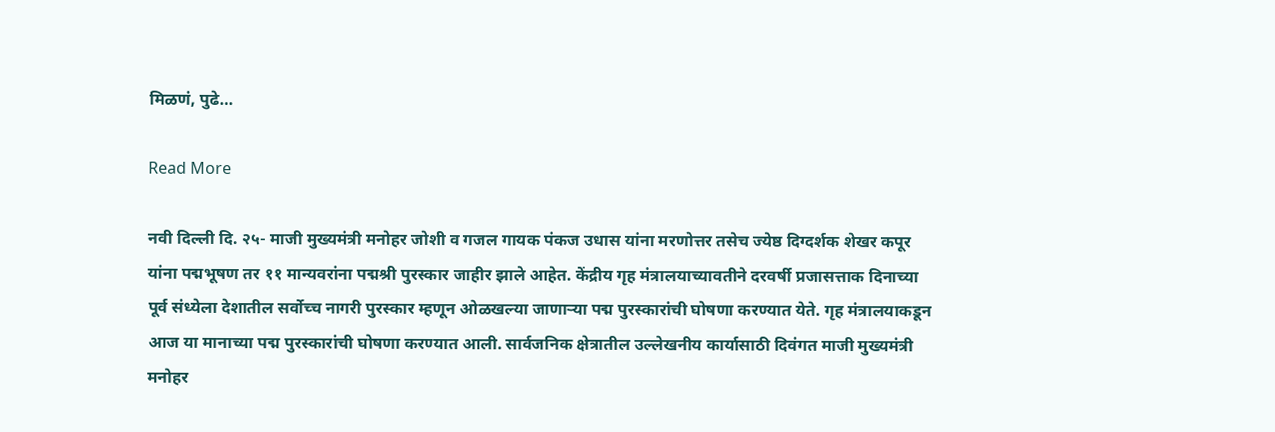मिळणं, पुढे…

Read More

नवी दिल्ली दि. २५- माजी मुख्यमंत्री मनोहर जोशी व गजल गायक पंकज उधास यांना मरणोत्तर तसेच ज्येष्ठ दिग्दर्शक शेखर कपूर यांना पद्मभूषण तर ११ मान्यवरांना पद्मश्री पुरस्कार जाहीर झाले आहेत. केंद्रीय गृह मंत्रालयाच्यावतीने दरवर्षी प्रजासत्ताक दिनाच्या पूर्व संध्येला देशातील सर्वोच्च नागरी पुरस्कार म्हणून ओळखल्या जाणाऱ्या पद्म पुरस्कारांची घोषणा करण्यात येते. गृह मंत्रालयाकडून आज या मानाच्या पद्म पुरस्कारांची घोषणा करण्यात आली. सार्वजनिक क्षेत्रातील उल्लेखनीय कार्यासाठी दिवंगत माजी मुख्यमंत्री मनोहर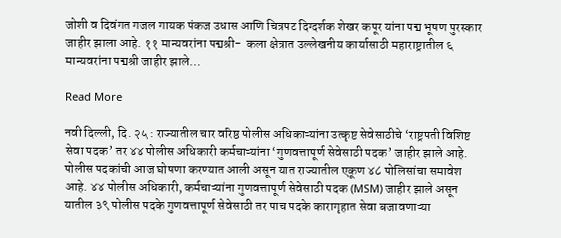जोशी व दिवंगत गजल गायक पंकज उधास आणि चित्रपट दिग्दर्शक शेखर कपूर यांना पद्म भूषण पुरस्कार जाहीर झाला आहे. ११ मान्यवरांना पद्मश्री-  कला क्षेत्रात उल्लेखनीय कार्यासाठी महाराष्ट्रातील ६ मान्यवरांना पद्मश्री जाहीर झाले…

Read More

नवी दिल्ली, दि. २५ : राज्यातील चार वरिष्ठ पोलीस अधिकाऱ्यांना उत्कृष्ट सेवेसाठीचे ‘राष्ट्रपती विशिष्ट सेवा पदक’ तर ४४ पोलीस अधिकारी कर्मचाऱ्यांना ‘गुणवत्तापूर्ण सेवेसाठी पदक’ जाहीर झाले आहे. पोलीस पदकांची आज घोषणा करण्यात आली असून यात राज्यातील एकूण ४८ पोलिसांचा समावेश आहे. ४४ पोलीस अधिकारी, कर्मचाऱ्यांना गुणवत्तापूर्ण सेवेसाठी पदक (MSM) जाहीर झाले असून यातील ३९ पोलीस पदके गुणवत्तापूर्ण सेवेसाठी तर पाच पदके कारागृहात सेवा बजावणाऱ्या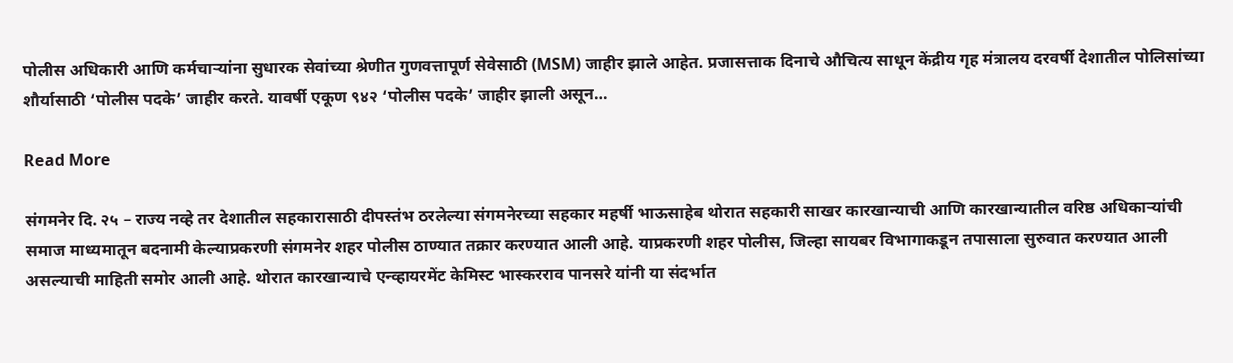पोलीस अधिकारी आणि कर्मचाऱ्यांना सुधारक सेवांच्या श्रेणीत गुणवत्तापूर्ण सेवेसाठी (MSM) जाहीर झाले आहेत. प्रजासत्ताक दिनाचे औचित्य साधून केंद्रीय गृह मंत्रालय दरवर्षी देशातील पोलिसांच्या शौर्यासाठी ‘पोलीस पदके’ जाहीर करते. यावर्षी एकूण ९४२ ‘पोलीस पदके’ जाहीर झाली असून…

Read More

संगमनेर दि. २५ – राज्य नव्हे तर देशातील सहकारासाठी दीपस्तंभ ठरलेल्या संगमनेरच्या सहकार महर्षी भाऊसाहेब थोरात सहकारी साखर कारखान्याची आणि कारखान्यातील वरिष्ठ अधिकाऱ्यांची समाज माध्यमातून बदनामी केल्याप्रकरणी संगमनेर शहर पोलीस ठाण्यात तक्रार करण्यात आली आहे. याप्रकरणी शहर पोलीस, जिल्हा सायबर विभागाकडून तपासाला सुरुवात करण्यात आली असल्याची माहिती समोर आली आहे. थोरात कारखान्याचे एन्व्हायरमेंट केमिस्ट भास्करराव पानसरे यांनी या संदर्भात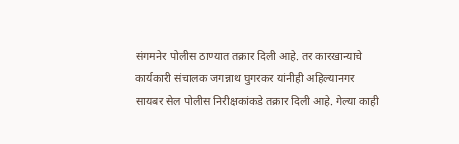संगमनेर पोलीस ठाण्यात तक्रार दिली आहे. तर कारखान्याचे कार्यकारी संचालक जगन्नाथ घुगरकर यांनीही अहिल्यानगर सायबर सेल पोलीस निरीक्षकांकडे तक्रार दिली आहे. गेल्या काही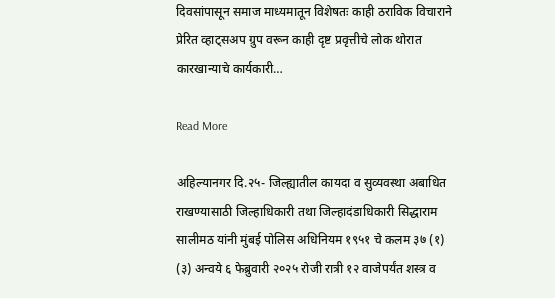दिवसांपासून समाज माध्यमातून विशेषतः काही ठराविक विचाराने प्रेरित व्हाट्सअप ग्रुप वरून काही दृष्ट प्रवृत्तीचे लोक थोरात कारखान्याचे कार्यकारी…

Read More

अहिल्यानगर दि.२५- जिल्ह्यातील कायदा व सुव्यवस्था अबाधित राखण्यासाठी जिल्हाधिकारी तथा जिल्हादंडाधिकारी सिद्धाराम सालीमठ यांनी मुंबई पोलिस अधिनियम १९५१ चे कलम ३७ (१) (३) अन्वये ६ फेब्रुवारी २०२५ रोजी रात्री १२ वाजेपर्यंत शस्त्र व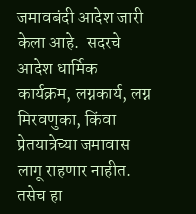जमावबंदी आदेश जारी केला आहे.  सदरचे आदेश धार्मिक कार्यक्रम, लग्नकार्य, लग्न मिरवणुका, किंवा प्रेतयात्रेच्या जमावास लागू राहणार नाहीत. तसेच हा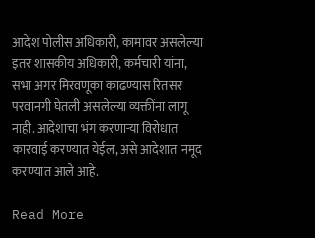आदेश पोलीस अधिकारी, कामावर असलेल्या इतर शासकीय अधिकारी, कर्मचारी यांना, सभा अगर मिरवणूका काढण्यास रितसर परवानगी घेतली असलेल्या व्यक्तींना लागू नाही. आदेशाचा भंग करणाऱ्या विरोधात कारवाई करण्यात येईल, असे आदेशात नमूद करण्यात आले आहे.

Read More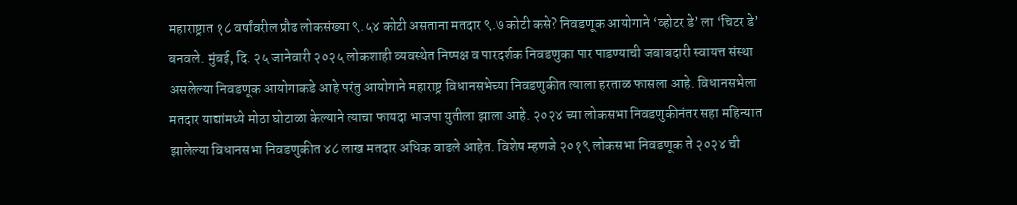महाराष्ट्रात १८ वर्षांवरील प्रौढ लोकसंख्या ९.५४ कोटी असताना मतदार ९.७ कोटी कसे? निवडणूक आयोगाने ‘व्होटर डे’ ला ‘चिटर डे’ बनवले. मुंबई, दि. २५ जानेवारी २०२५ लोकशाही व्यवस्थेत निष्पक्ष व पारदर्शक निवडणुका पार पाडण्याची जबाबदारी स्वायत्त संस्था असलेल्या निवडणूक आयोगाकडे आहे परंतु आयोगाने महाराष्ट्र विधानसभेच्या निवडणुकीत त्याला हरताळ फासला आहे. विधानसभेला मतदार याद्यांमध्ये मोठा घोटाळा केल्याने त्याचा फायदा भाजपा युतीला झाला आहे. २०२४ च्या लोकसभा निवडणुकीनंतर सहा महिन्यात झालेल्या विधानसभा निवडणुकीत ४८ लाख मतदार अधिक वाढले आहेत. विशेष म्हणजे २०१९ लोकसभा निवडणूक ते २०२४ ची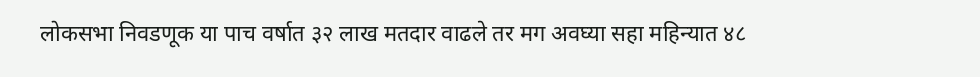लोकसभा निवडणूक या पाच वर्षात ३२ लाख मतदार वाढले तर मग अवघ्या सहा महिन्यात ४८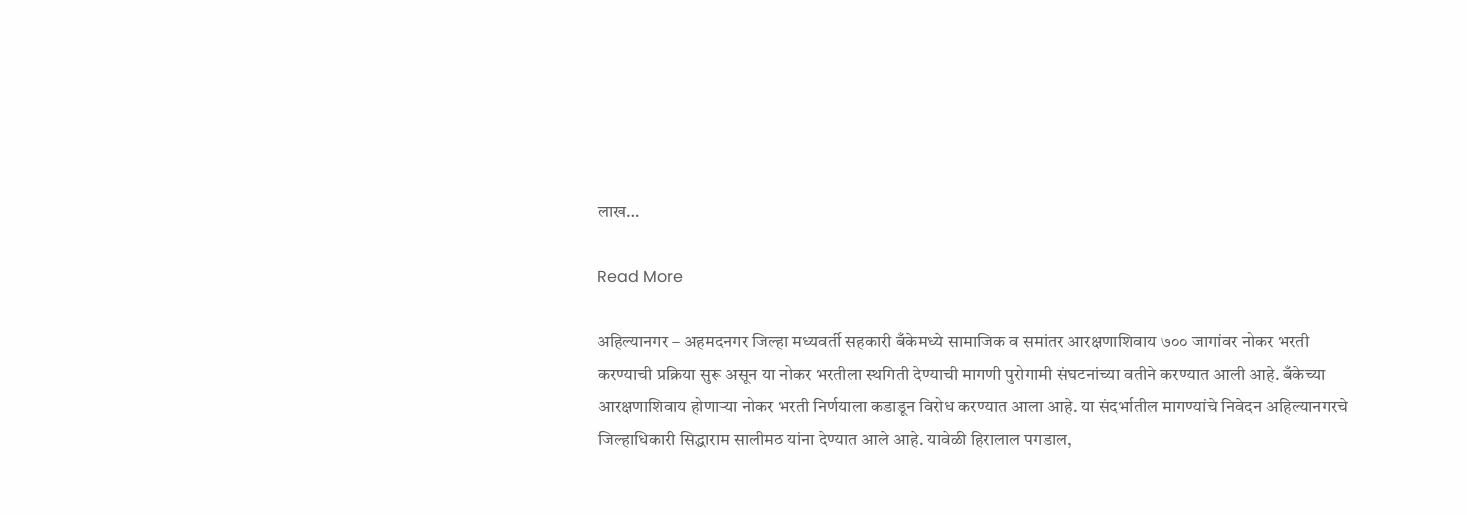लाख…

Read More

अहिल्यानगर – अहमदनगर जिल्हा मध्यवर्ती सहकारी बँकेमध्ये सामाजिक व समांतर आरक्षणाशिवाय ७०० जागांवर नोकर भरती करण्याची प्रक्रिया सुरू असून या नोकर भरतीला स्थगिती देण्याची मागणी पुरोगामी संघटनांच्या वतीने करण्यात आली आहे. बँकेच्या आरक्षणाशिवाय होणाऱ्या नोकर भरती निर्णयाला कडाडून विरोध करण्यात आला आहे. या संदर्भातील मागण्यांचे निवेदन अहिल्यानगरचे जिल्हाधिकारी सिद्धाराम सालीमठ यांना देण्यात आले आहे. यावेळी हिरालाल पगडाल,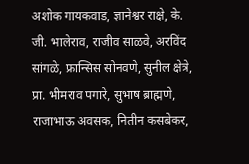अशोक गायकवाड, ज्ञानेश्वर राक्षे, के. जी. भालेराव, राजीव साळवे, अरविंद सांगळे, फ्रान्सिस सोनवणे, सुनील क्षेत्रे, प्रा. भीमराव पगारे, सुभाष ब्राह्मणे, राजाभाऊ अवसक, नितीन कसबेकर,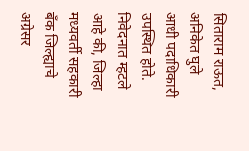सिताराम राऊत, अनिकेत घुले आधी पदाधिकारी उपस्थित होते. निवेदनात म्हटले आहे की, जिल्हा मध्यवर्ती सहकारी बँक जिल्ह्याचे अग्रेसर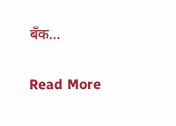बँक…

Read More